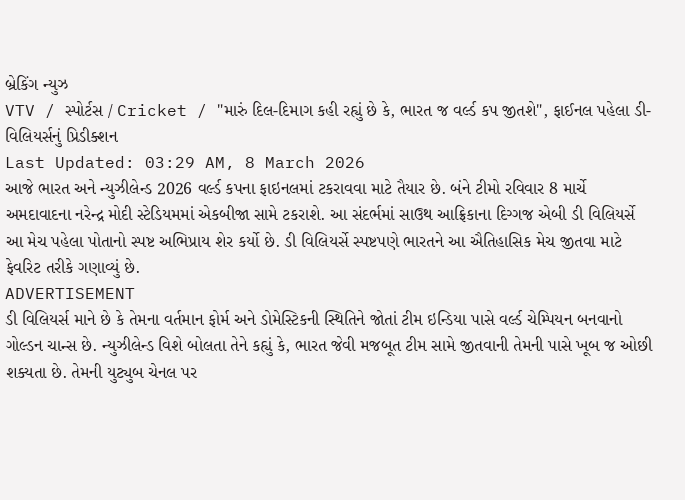બ્રેકિંગ ન્યુઝ
VTV / સ્પોર્ટસ / Cricket / "મારું દિલ-દિમાગ કહી રહ્યું છે કે, ભારત જ વર્લ્ડ કપ જીતશે", ફાઈનલ પહેલા ડી-વિલિયર્સનું પ્રિડીક્શન
Last Updated: 03:29 AM, 8 March 2026
આજે ભારત અને ન્યુઝીલેન્ડ 2026 વર્લ્ડ કપના ફાઇનલમાં ટકરાવવા માટે તૈયાર છે. બંને ટીમો રવિવાર 8 માર્ચે અમદાવાદના નરેન્દ્ર મોદી સ્ટેડિયમમાં એકબીજા સામે ટકરાશે. આ સંદર્ભમાં સાઉથ આફ્રિકાના દિગ્ગજ એબી ડી વિલિયર્સે આ મેચ પહેલા પોતાનો સ્પષ્ટ અભિપ્રાય શેર કર્યો છે. ડી વિલિયર્સે સ્પષ્ટપણે ભારતને આ ઐતિહાસિક મેચ જીતવા માટે ફેવરિટ તરીકે ગણાવ્યું છે.
ADVERTISEMENT
ડી વિલિયર્સ માને છે કે તેમના વર્તમાન ફોર્મ અને ડોમેસ્ટિકની સ્થિતિને જોતાં ટીમ ઇન્ડિયા પાસે વર્લ્ડ ચેમ્પિયન બનવાનો ગોલ્ડન ચાન્સ છે. ન્યુઝીલેન્ડ વિશે બોલતા તેને કહ્યું કે, ભારત જેવી મજબૂત ટીમ સામે જીતવાની તેમની પાસે ખૂબ જ ઓછી શક્યતા છે. તેમની યુટ્યુબ ચેનલ પર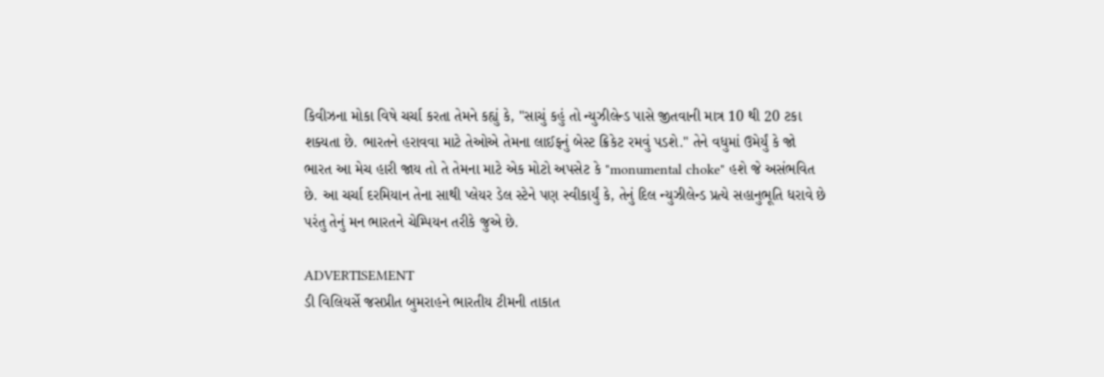કિવીઝના મોકા વિષે ચર્ચા કરતા તેમને કહ્યું કે, "સાચું કહું તો ન્યુઝીલેન્ડ પાસે જીતવાની માત્ર 10 થી 20 ટકા શક્યતા છે. ભારતને હરાવવા માટે તેઓએ તેમના લાઈફનું બેસ્ટ ક્રિકેટ રમવું પડશે." તેને વધુમાં ઉમેર્યું કે જો ભારત આ મેચ હારી જાય તો તે તેમના માટે એક મોટો અપસેટ કે "monumental choke" હશે જે અસંભવિત છે. આ ચર્ચા દરમિયાન તેના સાથી પ્લેયર ડેલ સ્ટેને પણ સ્વીકાર્યું કે, તેનું દિલ ન્યુઝીલેન્ડ પ્રત્યે સહાનુભૂતિ ધરાવે છે પરંતુ તેનું મન ભારતને ચેમ્પિયન તરીકે જુએ છે.

ADVERTISEMENT
ડી વિલિયર્સે જસપ્રીત બુમરાહને ભારતીય ટીમની તાકાત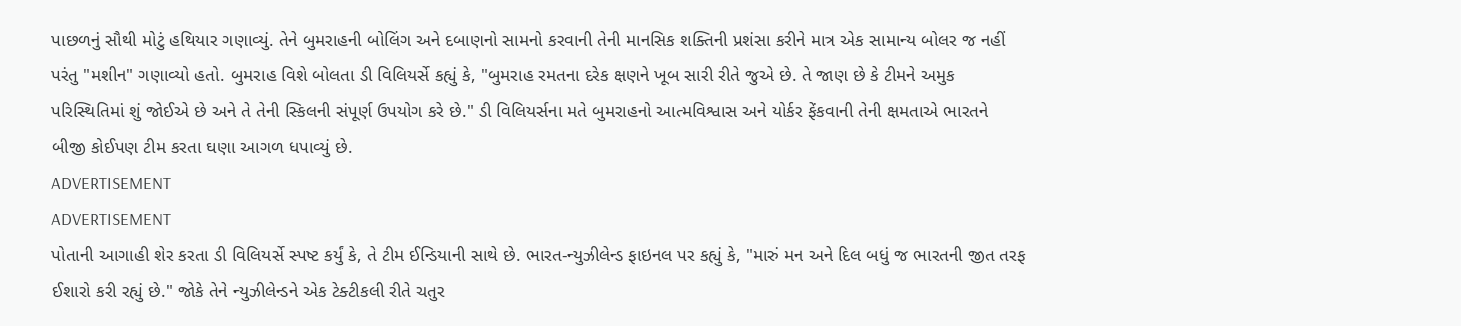પાછળનું સૌથી મોટું હથિયાર ગણાવ્યું. તેને બુમરાહની બોલિંગ અને દબાણનો સામનો કરવાની તેની માનસિક શક્તિની પ્રશંસા કરીને માત્ર એક સામાન્ય બોલર જ નહીં પરંતુ "મશીન" ગણાવ્યો હતો. બુમરાહ વિશે બોલતા ડી વિલિયર્સે કહ્યું કે, "બુમરાહ રમતના દરેક ક્ષણને ખૂબ સારી રીતે જુએ છે. તે જાણ છે કે ટીમને અમુક પરિસ્થિતિમાં શું જોઈએ છે અને તે તેની સ્કિલની સંપૂર્ણ ઉપયોગ કરે છે." ડી વિલિયર્સના મતે બુમરાહનો આત્મવિશ્વાસ અને યોર્કર ફેંકવાની તેની ક્ષમતાએ ભારતને બીજી કોઈપણ ટીમ કરતા ઘણા આગળ ધપાવ્યું છે.
ADVERTISEMENT
ADVERTISEMENT
પોતાની આગાહી શેર કરતા ડી વિલિયર્સે સ્પષ્ટ કર્યું કે, તે ટીમ ઈન્ડિયાની સાથે છે. ભારત-ન્યુઝીલેન્ડ ફાઇનલ પર કહ્યું કે, "મારું મન અને દિલ બધું જ ભારતની જીત તરફ ઈશારો કરી રહ્યું છે." જોકે તેને ન્યુઝીલેન્ડને એક ટેક્ટીકલી રીતે ચતુર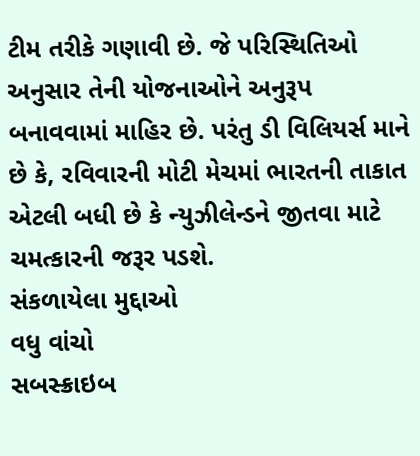ટીમ તરીકે ગણાવી છે. જે પરિસ્થિતિઓ અનુસાર તેની યોજનાઓને અનુરૂપ બનાવવામાં માહિર છે. પરંતુ ડી વિલિયર્સ માને છે કે, રવિવારની મોટી મેચમાં ભારતની તાકાત એટલી બધી છે કે ન્યુઝીલેન્ડને જીતવા માટે ચમત્કારની જરૂર પડશે.
સંકળાયેલા મુદ્દાઓ
વધુ વાંચો
સબસ્ક્રાઇબ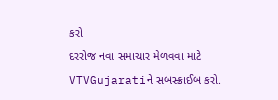કરો
દરરોજ નવા સમાચાર મેળવવા માટે VTVGujaratiને સબસ્ક્રાઈબ કરો.